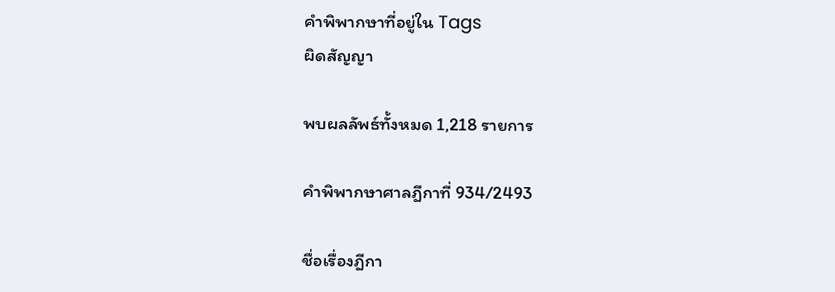คำพิพากษาที่อยู่ใน Tags
ผิดสัญญา

พบผลลัพธ์ทั้งหมด 1,218 รายการ

คำพิพากษาศาลฎีกาที่ 934/2493

ชื่อเรื่องฎีกา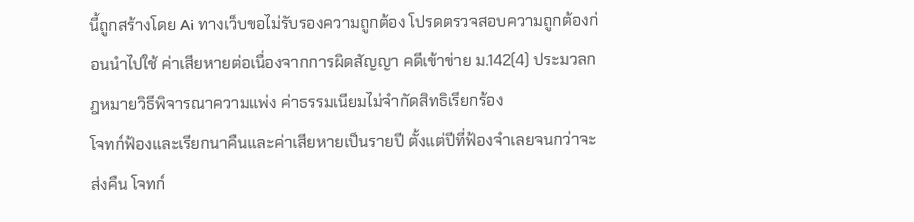นี้ถูกสร้างโดย Ai ทางเว็บขอไม่รับรองความถูกต้อง โปรดตรวจสอบความถูกต้องก่อนนำไปใช้ ค่าเสียหายต่อเนื่องจากการผิดสัญญา คดีเข้าข่าย ม.142(4) ประมวลกฎหมายวิธีพิจารณาความแพ่ง ค่าธรรมเนียมไม่จำกัดสิทธิเรียกร้อง
โจทก์ฟ้องและเรียกนาคืนและค่าเสียหายเป็นรายปี ตั้งแต่ปีที่ฟ้องจำเลยจนกว่าจะส่งคืน โจทก์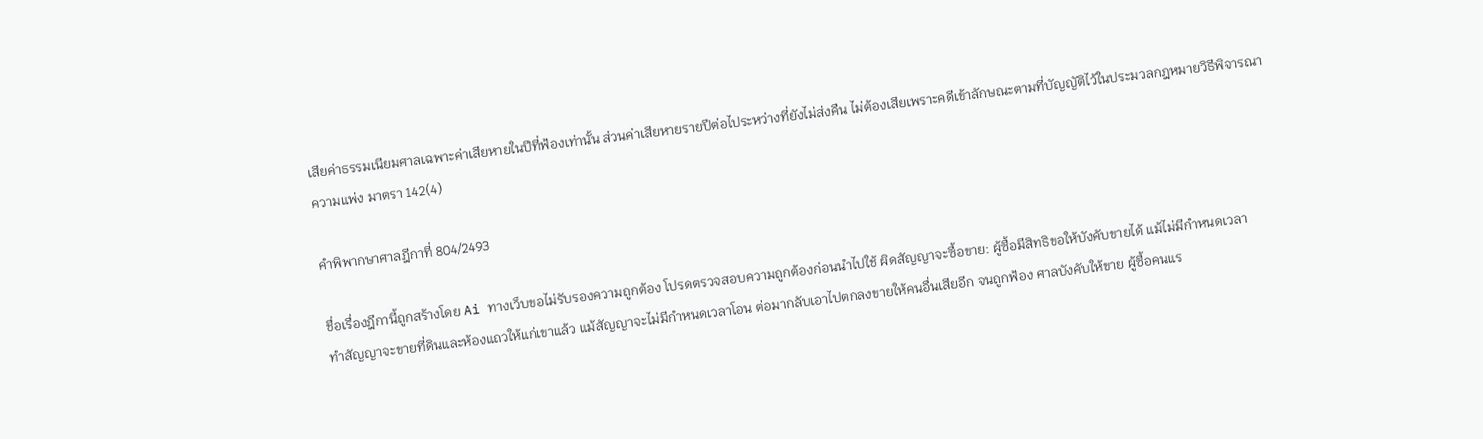เสียค่าธรรมเนียมศาลเฉพาะค่าเสียหายในปีที่ฟ้องเท่านั้น ส่วนค่าเสียหายรายปีต่อไประหว่างที่ยังไม่ส่งคืน ไม่ต้องเสียเพราะคดีเข้าลักษณะตามที่บัญญัติไว้ในประมวลกฎหมายวิธีพิจารณาความแพ่ง มาตรา 142(4)

คำพิพากษาศาลฎีกาที่ 804/2493

ชื่อเรื่องฎีกานี้ถูกสร้างโดย Ai ทางเว็บขอไม่รับรองความถูกต้อง โปรดตรวจสอบความถูกต้องก่อนนำไปใช้ ผิดสัญญาจะซื้อขาย: ผู้ซื้อมีสิทธิขอให้บังคับขายได้ แม้ไม่มีกำหนดเวลา
ทำสัญญาจะขายที่ดินและห้องแถวให้แก่เขาแล้ว แม้สัญญาจะไม่มีกำหนดเวลาโอน ต่อมากลับเอาไปตกลงขายให้คนอื่นเสียอีก จนถูกฟ้อง ศาลบังคับให้ขาย ผู้ซื้อคนแร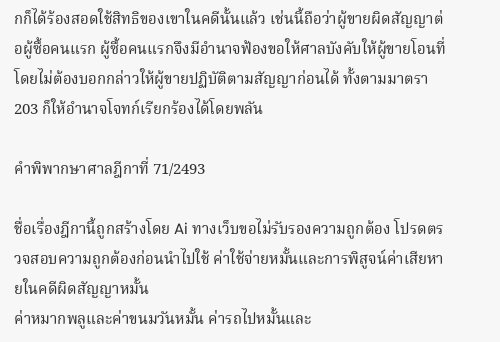กก็ได้ร้องสอดใช้สิทธิของเขาในคดีนั้นแล้ว เช่นนี้ถือว่าผู้ขายผิดสัญญาต่อผู้ซื้อคนแรก ผู้ซื้อคนแรกจึงมีอำนาจฟ้องขอให้ศาลบังคับให้ผู้ขายโอนที่ โดยไม่ต้องบอกกล่าวให้ผู้ขายปฏิบัติตามสัญญาก่อนได้ ทั้งตามมาตรา 203 ก็ให้อำนาจโจทก์เรียกร้องได้โดยพลัน

คำพิพากษาศาลฎีกาที่ 71/2493

ชื่อเรื่องฎีกานี้ถูกสร้างโดย Ai ทางเว็บขอไม่รับรองความถูกต้อง โปรดตรวจสอบความถูกต้องก่อนนำไปใช้ ค่าใช้จ่ายหมั้นและการพิสูจน์ค่าเสียหายในคดีผิดสัญญาหมั้น
ค่าหมากพลูและค่าขนมวันหมั้น ค่ารถไปหมั้นและ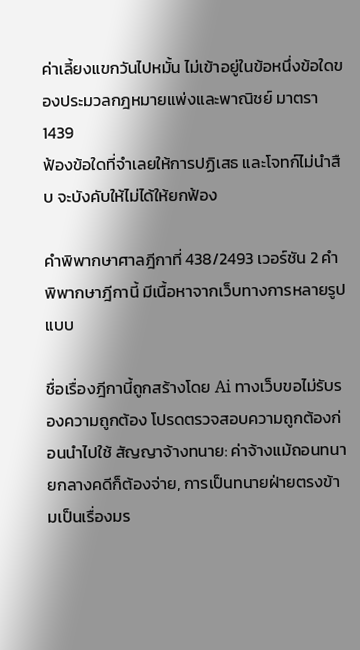ค่าเลี้ยงแขกวันไปหมั้น ไม่เข้าอยู่ในข้อหนึ่งข้อใดของประมวลกฎหมายแพ่งและพาณิชย์ มาตรา 1439
ฟ้องข้อใดที่จำเลยให้การปฏิเสธ และโจทก์ไม่นำสืบ จะบังคับให้ไม่ได้ให้ยกฟ้อง

คำพิพากษาศาลฎีกาที่ 438/2493 เวอร์ชัน 2 คำพิพากษาฎีกานี้ มีเนื้อหาจากเว็บทางการหลายรูปแบบ

ชื่อเรื่องฎีกานี้ถูกสร้างโดย Ai ทางเว็บขอไม่รับรองความถูกต้อง โปรดตรวจสอบความถูกต้องก่อนนำไปใช้ สัญญาจ้างทนาย: ค่าจ้างแม้ถอนทนายกลางคดีก็ต้องจ่าย, การเป็นทนายฝ่ายตรงข้ามเป็นเรื่องมร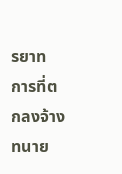รยาท
การที่ตกลงจ้างทนาย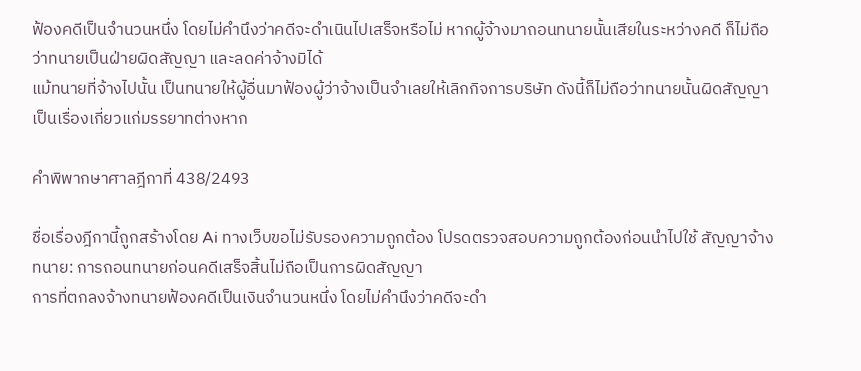ฟ้องคดีเป็นจำนวนหนึ่ง โดยไม่คำนึงว่าคดีจะดำเนินไปเสร็จหรือไม่ หากผู้จ้างมาถอนทนายนั้นเสียในระหว่างคดี ก็ไม่ถือว่าทนายเป็นฝ่ายผิดสัญญา และลดค่าจ้างมิได้
แม้ทนายที่จ้างไปนั้น เป็นทนายให้ผู้อื่นมาฟ้องผู้ว่าจ้างเป็นจำเลยให้เลิกกิจการบริษัท ดังนี้ก็ไม่ถือว่าทนายนั้นผิดสัญญาเป็นเรื่องเกี่ยวแก่มรรยาทต่างหาก

คำพิพากษาศาลฎีกาที่ 438/2493

ชื่อเรื่องฎีกานี้ถูกสร้างโดย Ai ทางเว็บขอไม่รับรองความถูกต้อง โปรดตรวจสอบความถูกต้องก่อนนำไปใช้ สัญญาจ้างทนาย: การถอนทนายก่อนคดีเสร็จสิ้นไม่ถือเป็นการผิดสัญญา
การที่ตกลงจ้างทนายฟ้องคดีเป็นเงินจำนวนหนึ่ง โดยไม่คำนึงว่าคดีจะดำ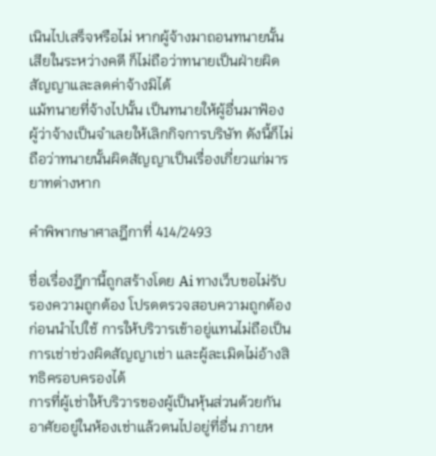เนินไปเสร็จหรือไม่ หากผู้จ้างมาถอนทนายนั้นเสียในระหว่างคดี ก็ไม่ถือว่าทนายเป็นฝ่ายผิดสัญญาและลดค่าจ้างมิได้
แม้ทนายที่จ้างไปนั้น เป็นทนายให้ผู้อื่นมาฟ้องผู้ว่าจ้างเป็นจำเลยให้เลิกกิจการบริษัท ดังนี้ก็ไม่ถือว่าทนายนั้นผิดสัญญาเป็นเรื่องเกี่ยวแก่มารยาทต่างหาก

คำพิพากษาศาลฎีกาที่ 414/2493

ชื่อเรื่องฎีกานี้ถูกสร้างโดย Ai ทางเว็บขอไม่รับรองความถูกต้อง โปรดตรวจสอบความถูกต้องก่อนนำไปใช้ การให้บริวารเข้าอยู่แทนไม่ถือเป็นการเช่าช่วงผิดสัญญาเช่า และผู้ละเมิดไม่อ้างสิทธิครอบครองได้
การที่ผู้เช่าให้บริวารของผู้เป็นหุ้นส่วนด้วยกัน อาศัยอยู่ในห้องเช่าแล้วตนไปอยู่ที่อื่น ภายห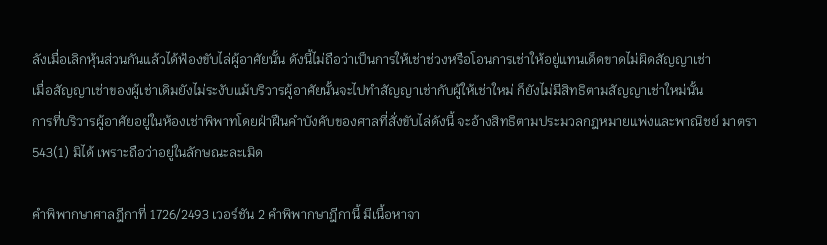ลังเมื่อเลิกหุ้นส่วนกันแล้วได้ฟ้องขับไล่ผู้อาศัยนั้น ดังนี้ไม่ถือว่าเป็นการให้เช่าช่วงหรือโอนการเช่าให้อยู่แทนเด็ดขาดไม่ผิดสัญญาเช่า
เมื่อสัญญาเช่าของผู้เช่าเดิมยังไม่ระงับแม้บริวารผู้อาศัยนั้นจะไปทำสัญญาเช่ากับผู้ให้เช่าใหม่ ก็ยังไม่มีสิทธิตามสัญญาเช่าใหม่นั้น
การที่บริวารผู้อาศัยอยู่ในห้องเช่าพิพาทโดยฝ่าฝืนคำบังคับของศาลที่สั่งขับไล่ดังนี้ จะอ้างสิทธิตามประมวลกฎหมายแพ่งและพาณิชย์ มาตรา 543(1) มิได้ เพราะถือว่าอยู่ในลักษณะละเมิด

คำพิพากษาศาลฎีกาที่ 1726/2493 เวอร์ชัน 2 คำพิพากษาฎีกานี้ มีเนื้อหาจา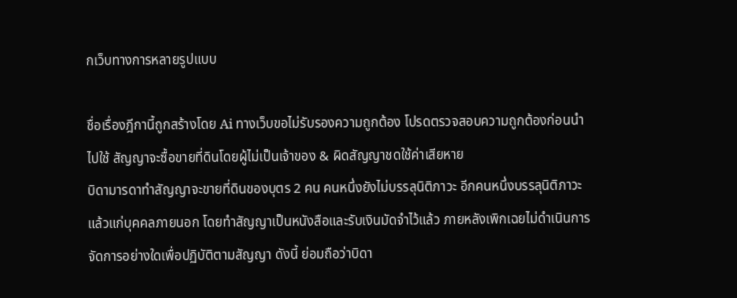กเว็บทางการหลายรูปแบบ

ชื่อเรื่องฎีกานี้ถูกสร้างโดย Ai ทางเว็บขอไม่รับรองความถูกต้อง โปรดตรวจสอบความถูกต้องก่อนนำไปใช้ สัญญาจะซื้อขายที่ดินโดยผู้ไม่เป็นเจ้าของ & ผิดสัญญาชดใช้ค่าเสียหาย
บิดามารดาทำสัญญาจะขายที่ดินของบุตร 2 คน คนหนึ่งยังไม่บรรลุนิติภาวะ อีกคนหนึ่งบรรลุนิติภาวะแล้วแก่บุคคลภายนอก โดยทำสัญญาเป็นหนังสือและรับเงินมัดจำไว้แล้ว ภายหลังเพิกเฉยไม่ดำเนินการจัดการอย่างใดเพื่อปฏิบัติตามสัญญา ดังนี้ ย่อมถือว่าบิดา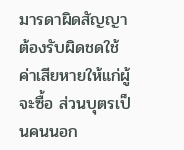มารดาผิดสัญญาต้องรับผิดชดใช้ค่าเสียหายให้แก่ผู้จะซื้อ ส่วนบุตรเป็นคนนอก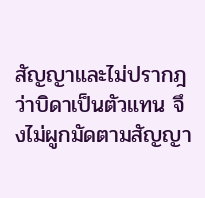สัญญาและไม่ปรากฎว่าบิดาเป็นตัวแทน จึงไม่ผูกมัดตามสัญญา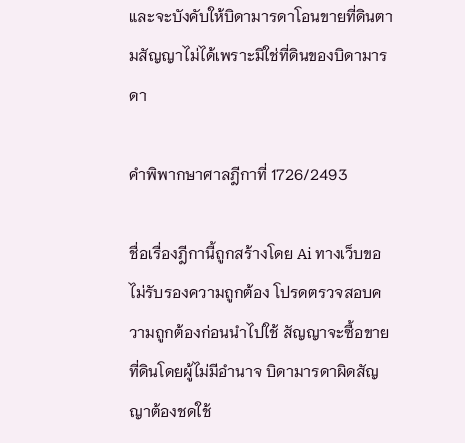และจะบังคับให้บิดามารดาโอนขายที่ดินตามสัญญาไม่ได้เพราะมิใช่ที่ดินของบิดามารดา

คำพิพากษาศาลฎีกาที่ 1726/2493

ชื่อเรื่องฎีกานี้ถูกสร้างโดย Ai ทางเว็บขอไม่รับรองความถูกต้อง โปรดตรวจสอบความถูกต้องก่อนนำไปใช้ สัญญาจะซื้อขายที่ดินโดยผู้ไม่มีอำนาจ บิดามารดาผิดสัญญาต้องชดใช้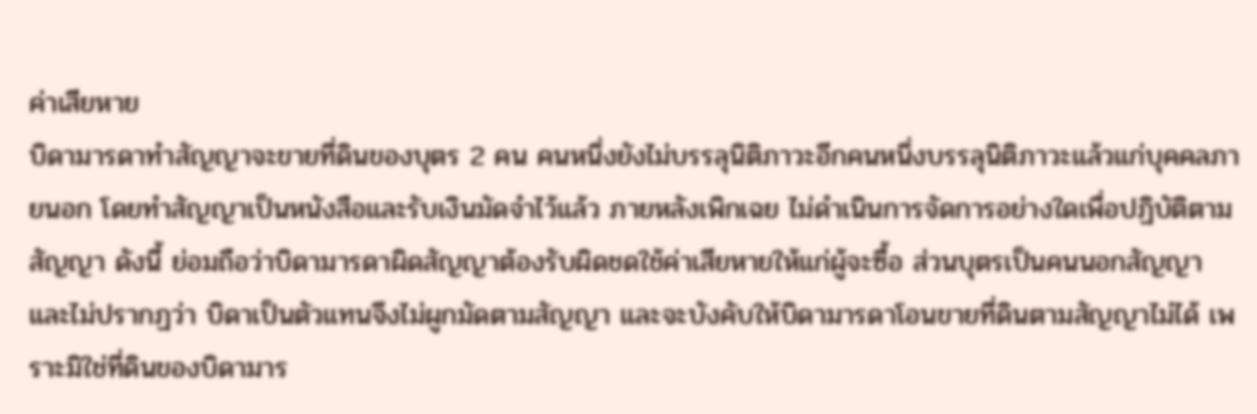ค่าเสียหาย
บิดามารดาทำสัญญาจะขายที่ดินของบุตร 2 คน คนหนึ่งยังไม่บรรลุนิติภาวะอีกคนหนึ่งบรรลุนิติภาวะแล้วแก่บุคคลภายนอก โดยทำสัญญาเป็นหนังสือและรับเงินมัดจำไว้แล้ว ภายหลังเพิกเฉย ไม่ดำเนินการจัดการอย่างใดเพื่อปฏิบัติตามสัญญา ดังนี้ ย่อมถือว่าบิดามารดาผิดสัญญาต้องรับผิดชดใช้ค่าเสียหายให้แก่ผู้จะซื้อ ส่วนบุตรเป็นคนนอกสัญญาและไม่ปรากฏว่า บิดาเป็นตัวแทนจึงไม่ผูกมัดตามสัญญา และจะบังคับให้บิดามารดาโอนขายที่ดินตามสัญญาไม่ได้ เพราะมิใช่ที่ดินของบิดามาร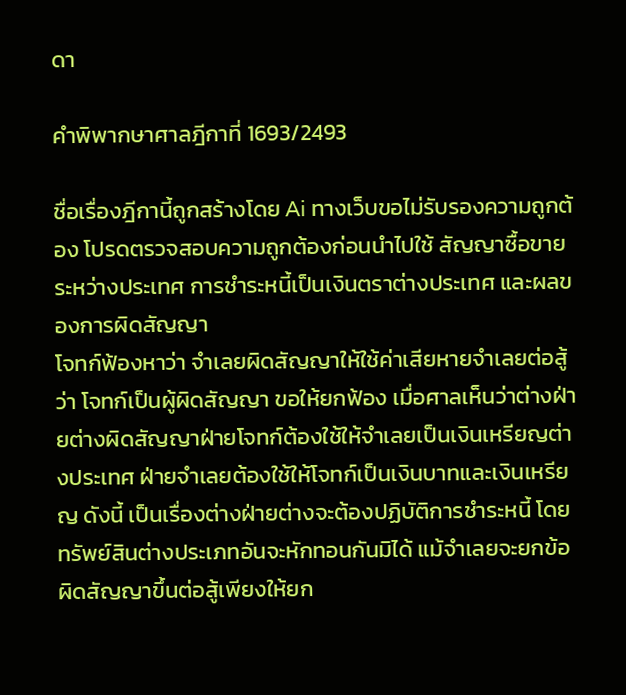ดา

คำพิพากษาศาลฎีกาที่ 1693/2493

ชื่อเรื่องฎีกานี้ถูกสร้างโดย Ai ทางเว็บขอไม่รับรองความถูกต้อง โปรดตรวจสอบความถูกต้องก่อนนำไปใช้ สัญญาซื้อขายระหว่างประเทศ การชำระหนี้เป็นเงินตราต่างประเทศ และผลของการผิดสัญญา
โจทก์ฟ้องหาว่า จำเลยผิดสัญญาให้ใช้ค่าเสียหายจำเลยต่อสู้ว่า โจทก์เป็นผู้ผิดสัญญา ขอให้ยกฟ้อง เมื่อศาลเห็นว่าต่างฝ่ายต่างผิดสัญญาฝ่ายโจทก์ต้องใช้ให้จำเลยเป็นเงินเหรียญต่างประเทศ ฝ่ายจำเลยต้องใช้ให้โจทก์เป็นเงินบาทและเงินเหรียญ ดังนี้ เป็นเรื่องต่างฝ่ายต่างจะต้องปฏิบัติการชำระหนี้ โดยทรัพย์สินต่างประเภทอันจะหักทอนกันมิได้ แม้จำเลยจะยกข้อผิดสัญญาขึ้นต่อสู้เพียงให้ยก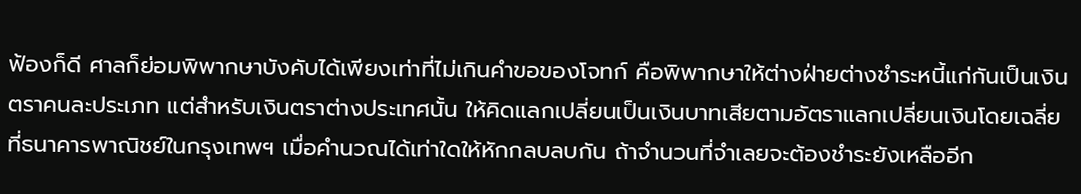ฟ้องก็ดี ศาลก็ย่อมพิพากษาบังคับได้เพียงเท่าที่ไม่เกินคำขอของโจทก์ คือพิพากษาให้ต่างฝ่ายต่างชำระหนี้แก่กันเป็นเงินตราคนละประเภท แต่สำหรับเงินตราต่างประเทศนั้น ให้คิดแลกเปลี่ยนเป็นเงินบาทเสียตามอัตราแลกเปลี่ยนเงินโดยเฉลี่ยที่ธนาคารพาณิชย์ในกรุงเทพฯ เมื่อคำนวณได้เท่าใดให้หักกลบลบกัน ถ้าจำนวนที่จำเลยจะต้องชำระยังเหลืออีก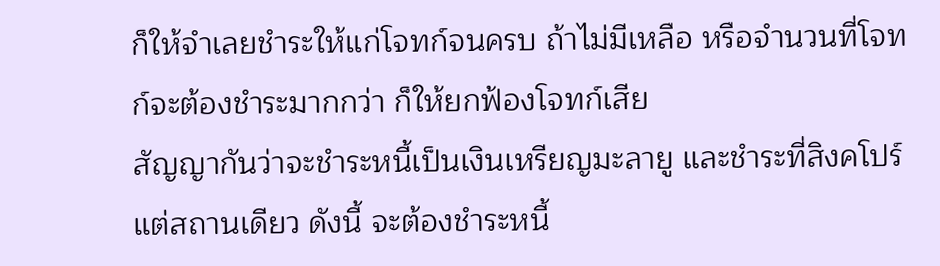ก็ให้จำเลยชำระให้แก่โจทก์จนครบ ถ้าไม่มีเหลือ หรือจำนวนที่โจทก์จะต้องชำระมากกว่า ก็ให้ยกฟ้องโจทก์เสีย
สัญญากันว่าจะชำระหนี้เป็นเงินเหรียญมะลายู และชำระที่สิงคโปร์แต่สถานเดียว ดังนี้ จะต้องชำระหนี้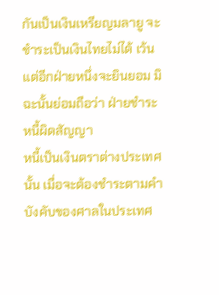กันเป็นเงินเหรียญมลายู จะชำระเป็นเงินไทยไม่ได้ เว้นแต่อีกฝ่ายหนึ่งจะยินยอม มิฉะนั้นย่อมถือว่า ฝ่ายชำระหนี้ผิดสัญญา
หนี้เป็นเงินตราต่างประเทศนั้น เมื่อจะต้องชำระตามคำบังคับของศาลในประเทศ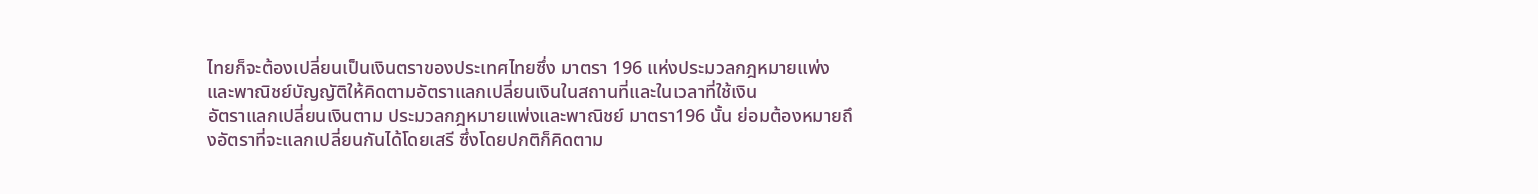ไทยก็จะต้องเปลี่ยนเป็นเงินตราของประเทศไทยซึ่ง มาตรา 196 แห่งประมวลกฎหมายแพ่งและพาณิชย์บัญญัติให้คิดตามอัตราแลกเปลี่ยนเงินในสถานที่และในเวลาที่ใช้เงิน
อัตราแลกเปลี่ยนเงินตาม ประมวลกฎหมายแพ่งและพาณิชย์ มาตรา196 นั้น ย่อมต้องหมายถึงอัตราที่จะแลกเปลี่ยนกันได้โดยเสรี ซึ่งโดยปกติก็คิดตาม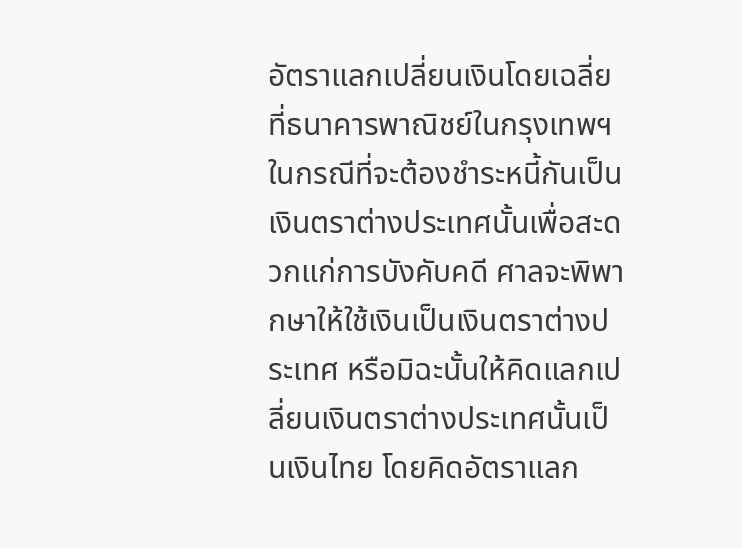อัตราแลกเปลี่ยนเงินโดยเฉลี่ยที่ธนาคารพาณิชย์ในกรุงเทพฯ
ในกรณีที่จะต้องชำระหนี้กันเป็นเงินตราต่างประเทศนั้นเพื่อสะดวกแก่การบังคับคดี ศาลจะพิพากษาให้ใช้เงินเป็นเงินตราต่างประเทศ หรือมิฉะนั้นให้คิดแลกเปลี่ยนเงินตราต่างประเทศนั้นเป็นเงินไทย โดยคิดอัตราแลก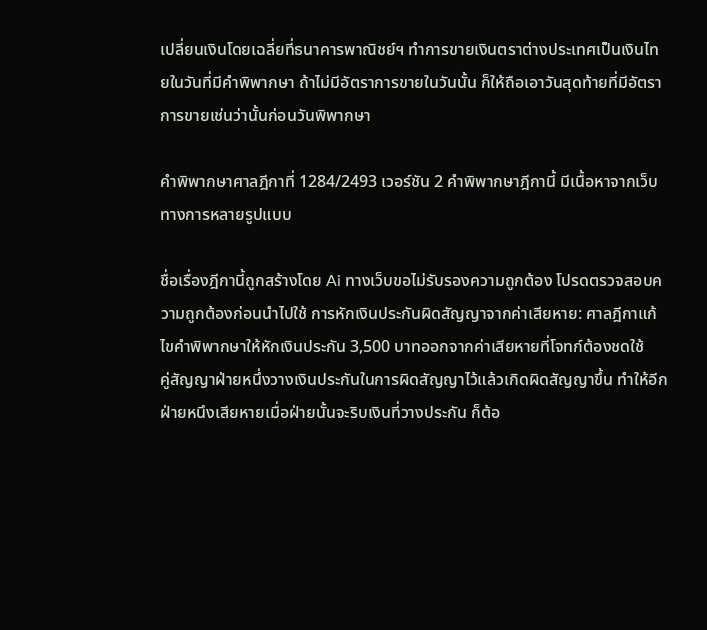เปลี่ยนเงินโดยเฉลี่ยที่ธนาคารพาณิชย์ฯ ทำการขายเงินตราต่างประเทศเป็นเงินไทยในวันที่มีคำพิพากษา ถ้าไม่มีอัตราการขายในวันนั้น ก็ให้ถือเอาวันสุดท้ายที่มีอัตราการขายเช่นว่านั้นก่อนวันพิพากษา

คำพิพากษาศาลฎีกาที่ 1284/2493 เวอร์ชัน 2 คำพิพากษาฎีกานี้ มีเนื้อหาจากเว็บทางการหลายรูปแบบ

ชื่อเรื่องฎีกานี้ถูกสร้างโดย Ai ทางเว็บขอไม่รับรองความถูกต้อง โปรดตรวจสอบความถูกต้องก่อนนำไปใช้ การหักเงินประกันผิดสัญญาจากค่าเสียหาย: ศาลฎีกาแก้ไขคำพิพากษาให้หักเงินประกัน 3,500 บาทออกจากค่าเสียหายที่โจทก์ต้องชดใช้
คู่สัญญาฝ่ายหนึ่งวางเงินประกันในการผิดสัญญาไว้แล้วเกิดผิดสัญญาขึ้น ทำให้อีกฝ่ายหนึงเสียหายเมื่อฝ่ายนั้นจะริบเงินที่วางประกัน ก็ต้อ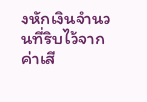งหักเงินจำนวนที่ริบไว้จากค่าเสี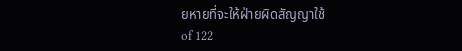ยหายที่จะให้ฝ่ายผิดสัญญาใช้
of 122